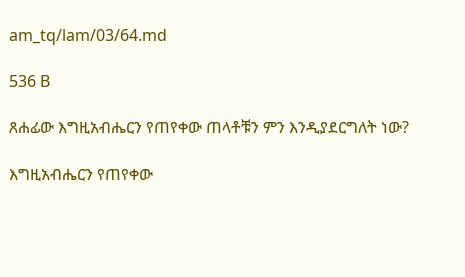am_tq/lam/03/64.md

536 B

ጸሐፊው እግዚአብሔርን የጠየቀው ጠላቶቹን ምን እንዲያደርግለት ነው?

እግዚአብሔርን የጠየቀው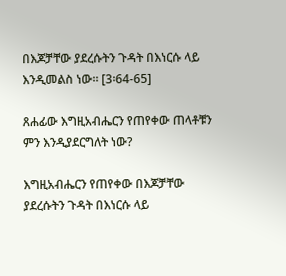በእጆቻቸው ያደረሱትን ጉዳት በእነርሱ ላይ እንዲመልስ ነው። [3፡64-65]

ጸሐፊው እግዚአብሔርን የጠየቀው ጠላቶቹን ምን እንዲያደርግለት ነው?

እግዚአብሔርን የጠየቀው በእጆቻቸው ያደረሱትን ጉዳት በእነርሱ ላይ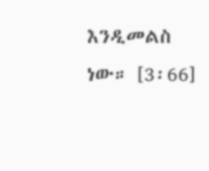እንዲመልስ ነው። [3፡66]